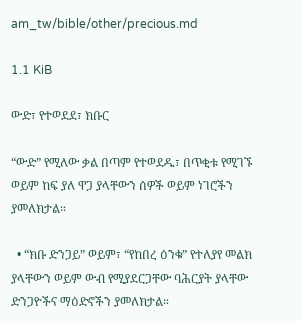am_tw/bible/other/precious.md

1.1 KiB

ውድ፣ የተወደደ፣ ክቡር

“ውድ” የሚለው ቃል በጣም የተወደዱ፣ በጥቂቱ የሚገኙ ወይም ከፍ ያለ ዋጋ ያላቸውን ሰዎች ወይም ነገሮችን ያመለክታል።

  • “ክቡ ድንጋይ” ወይም፣ “የከበረ ዕንቁ” የተለያየ መልክ ያላቸውን ወይም ውብ የሚያደርጋቸው ባሕርያት ያላቸው ድንጋዮችና ማዕድኖችን ያመለክታል።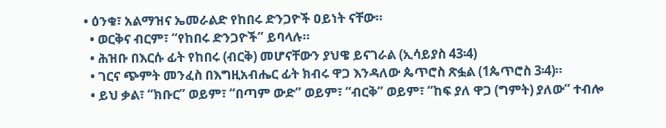• ዕንቁ፣ አልማዝና ኤመራልድ የከበሩ ድንጋዮች ዐይነት ናቸው።
  • ወርቅና ብርም፣ “የከበሩ ድንጋዮች” ይባላሉ።
  • ሕዝቡ በእርሱ ፊት የከበሩ (ብርቅ) መሆናቸውን ያህዌ ይናገራል (ኢሳይያስ 43፡4)
  • ገርና ጭምት መንፈስ በእግዚአብሔር ፊት ክብሩ ዋጋ እንዳለው ጴጥሮስ ጽፏል (1ጴጥሮስ 3፡4)።
  • ይህ ቃል፣ “ክቡር” ወይም፣ “በጣም ውድ” ወይም፣ “ብርቅ” ወይም፣ “ከፍ ያለ ዋጋ (ግምት) ያለው” ተብሎ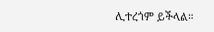ሊተረጎም ይችላል።